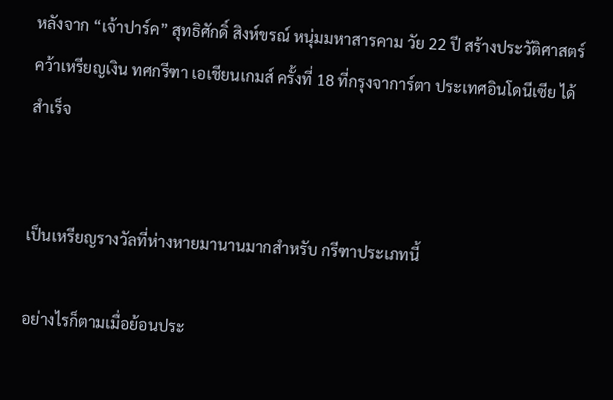หลังจาก “เจ้าปาร์ค” สุทธิศักดิ์ สิงห์ขรณ์ หนุ่มมหาสารคาม วัย 22 ปี สร้างประวัติศาสตร์คว้าเหรียญเงิน ทศกรีฑา เอเชียนเกมส์ ครั้งที่ 18 ที่กรุงจาการ์ตา ประเทศอินโดนีเซีย ได้สำเร็จ


เป็นเหรียญรางวัลที่ห่างหายมานานมากสำหรับ กรีฑาประเภทนี้

อย่างไรก็ตามเมื่อย้อนประ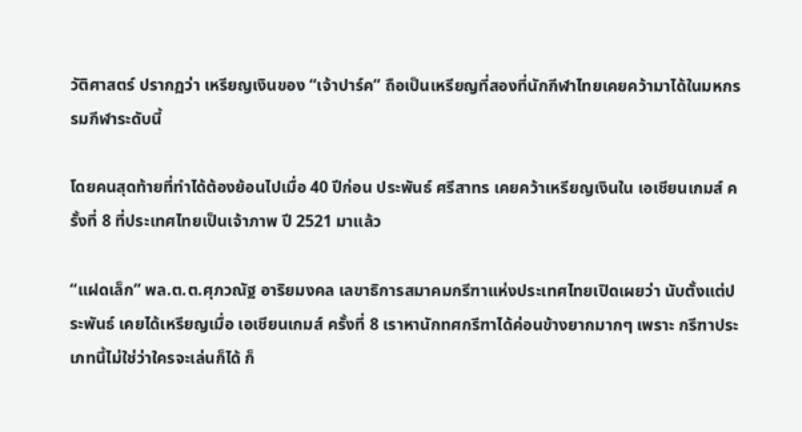วัติศาสตร์ ปรากฏว่า เหรียญเงินของ “เจ้าปาร์ค” ถือเป็นเหรียญที่สองที่นักกีฬาไทยเคยคว้ามาได้ในมหกรรมกีฬาระดับนี้

โดยคนสุดท้ายที่ทำได้ต้องย้อนไปเมื่อ 40 ปีก่อน ประพันธ์ ศรีสาทร เคยคว้าเหรียญเงินใน เอเชียนเกมส์ ครั้งที่ 8 ที่ประเทศไทยเป็นเจ้าภาพ ปี 2521 มาแล้ว

“แฝดเล็ก” พล.ต.ต.ศุภวณัฐ อาริยมงคล เลขาธิการสมาคมกรีฑาแห่งประเทศไทยเปิดเผยว่า นับตั้งแต่ประพันธ์ เคยได้เหรียญเมื่อ เอเชียนเกมส์ ครั้งที่ 8 เราหานักทศกรีฑาได้ค่อนข้างยากมากๆ เพราะ กรีฑาประเภทนี้ไม่ใช่ว่าใครจะเล่นก็ได้ ก็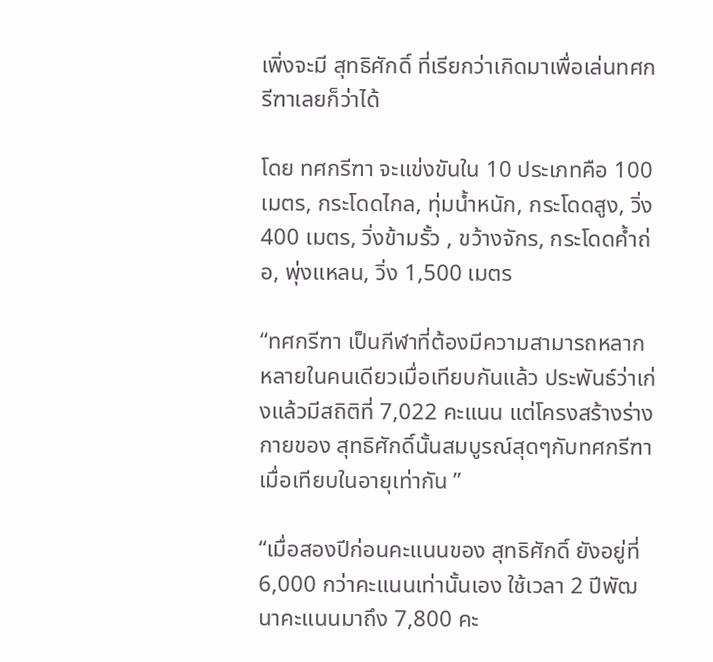เพิ่งจะมี สุทธิศักดิ์ ที่เรียกว่าเกิดมาเพื่อเล่นทศกรีฑาเลยก็ว่าได้

โดย ทศกรีฑา จะแข่งขันใน 10 ประเภทคือ 100 เมตร, กระโดดไกล, ทุ่มน้ำหนัก, กระโดดสูง, วิ่ง 400 เมตร, วิ่งข้ามรั้ว , ขว้างจักร, กระโดดค้ำถ่อ, พุ่งแหลน, วิ่ง 1,500 เมตร

“ทศกรีฑา เป็นกีฬาที่ต้องมีความสามารถหลากหลายในคนเดียวเมื่อเทียบกันแล้ว ประพันธ์ว่าเก่งแล้วมีสถิติที่ 7,022 คะแนน แต่โครงสร้างร่างกายของ สุทธิศักดิ์นั้นสมบูรณ์สุดๆกับทศกรีฑา เมื่อเทียบในอายุเท่ากัน ”

“เมื่อสองปีก่อนคะแนนของ สุทธิศักดิ์ ยังอยู่ที่ 6,000 กว่าคะแนนเท่านั้นเอง ใช้เวลา 2 ปีพัฒนาคะแนนมาถึง 7,800 คะ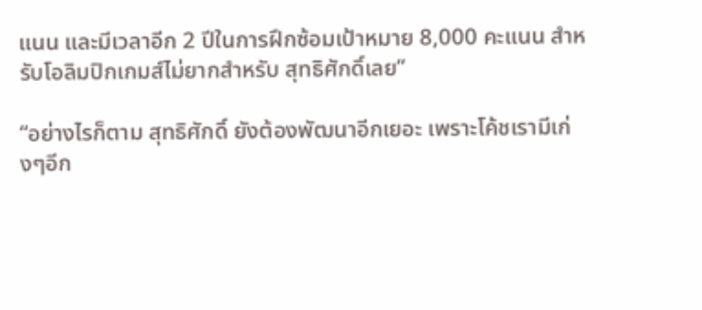แนน และมีเวลาอีก 2 ปีในการฝึกซ้อมเป้าหมาย 8,000 คะแนน สำหรับโอลิมปิกเกมส์ไม่ยากสำหรับ สุทธิศักดิ์เลย”

“อย่างไรก็ตาม สุทธิศักดิ์ ยังต้องพัฒนาอีกเยอะ เพราะโค้ชเรามีเก่งๆอีก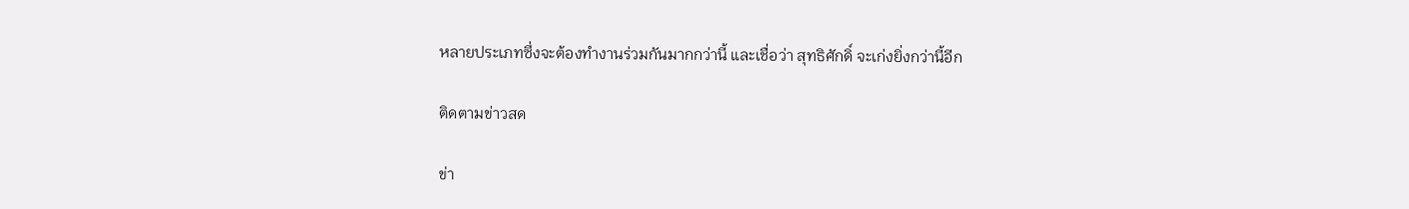หลายประเภทซึ่งจะต้องทำงานร่วมกันมากกว่านี้ และเชื่อว่า สุทธิศักดิ์ จะเก่งยิ่งกว่านี้อีก

ติดตามข่าวสด

ข่า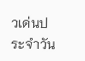วเด่นประจำวัน